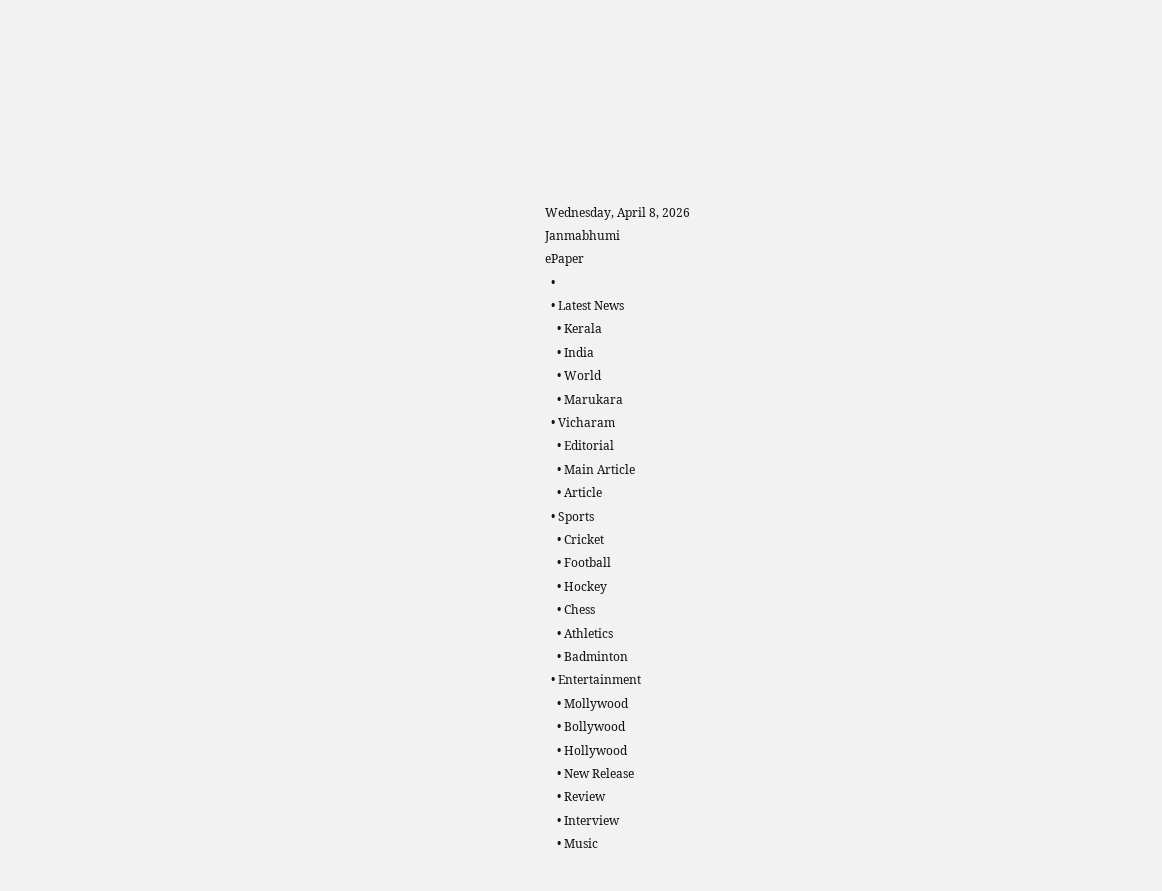Wednesday, April 8, 2026
Janmabhumi
ePaper
  •
  • Latest News
    • Kerala
    • India
    • World
    • Marukara
  • Vicharam
    • Editorial
    • Main Article
    • Article
  • Sports
    • Cricket
    • Football
    • Hockey
    • Chess
    • Athletics
    • Badminton
  • Entertainment
    • Mollywood
    • Bollywood
    • Hollywood
    • New Release
    • Review
    • Interview
    • Music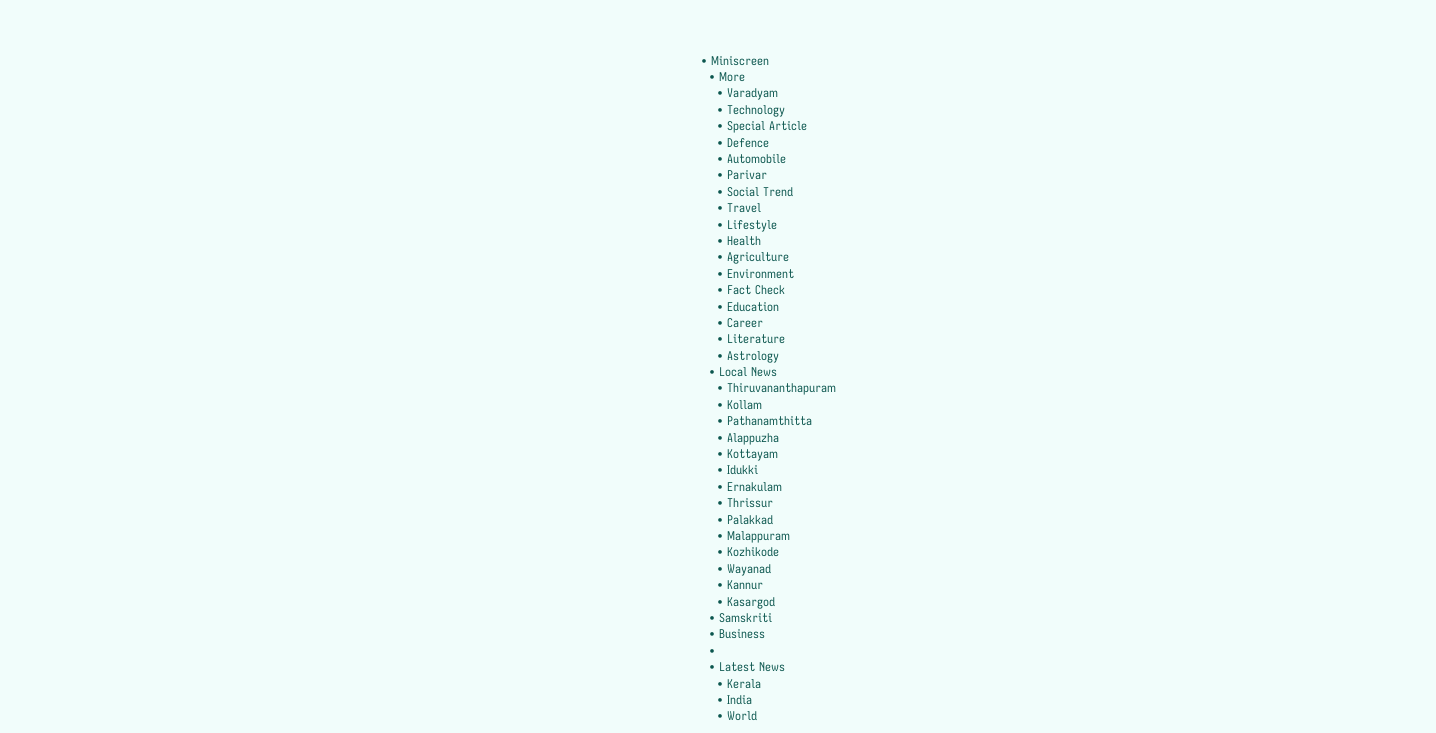• Miniscreen
  • More
    • Varadyam
    • Technology
    • Special Article
    • Defence
    • Automobile
    • Parivar
    • Social Trend
    • Travel
    • Lifestyle
    • Health
    • Agriculture
    • Environment
    • Fact Check
    • Education
    • Career
    • Literature
    • Astrology
  • Local News
    • Thiruvananthapuram
    • Kollam
    • Pathanamthitta
    • Alappuzha
    • Kottayam
    • Idukki
    • Ernakulam
    • Thrissur
    • Palakkad
    • Malappuram
    • Kozhikode
    • Wayanad
    • Kannur
    • Kasargod
  • Samskriti
  • Business
  •
  • Latest News
    • Kerala
    • India
    • World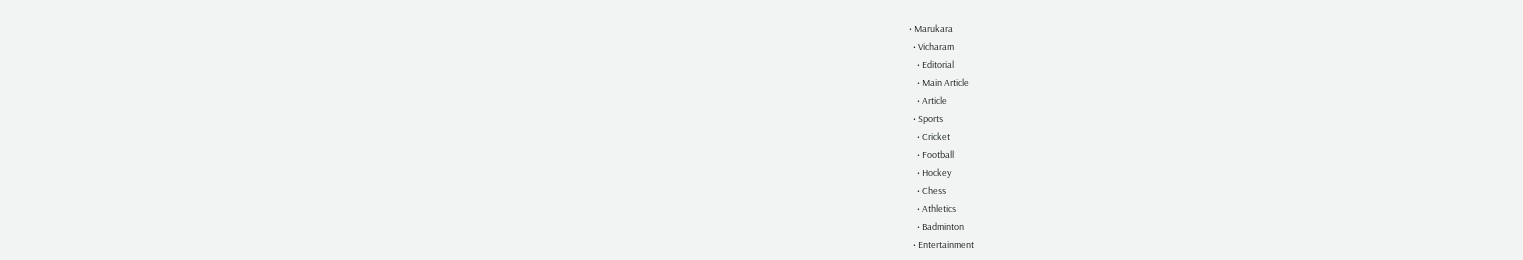• Marukara
  • Vicharam
    • Editorial
    • Main Article
    • Article
  • Sports
    • Cricket
    • Football
    • Hockey
    • Chess
    • Athletics
    • Badminton
  • Entertainment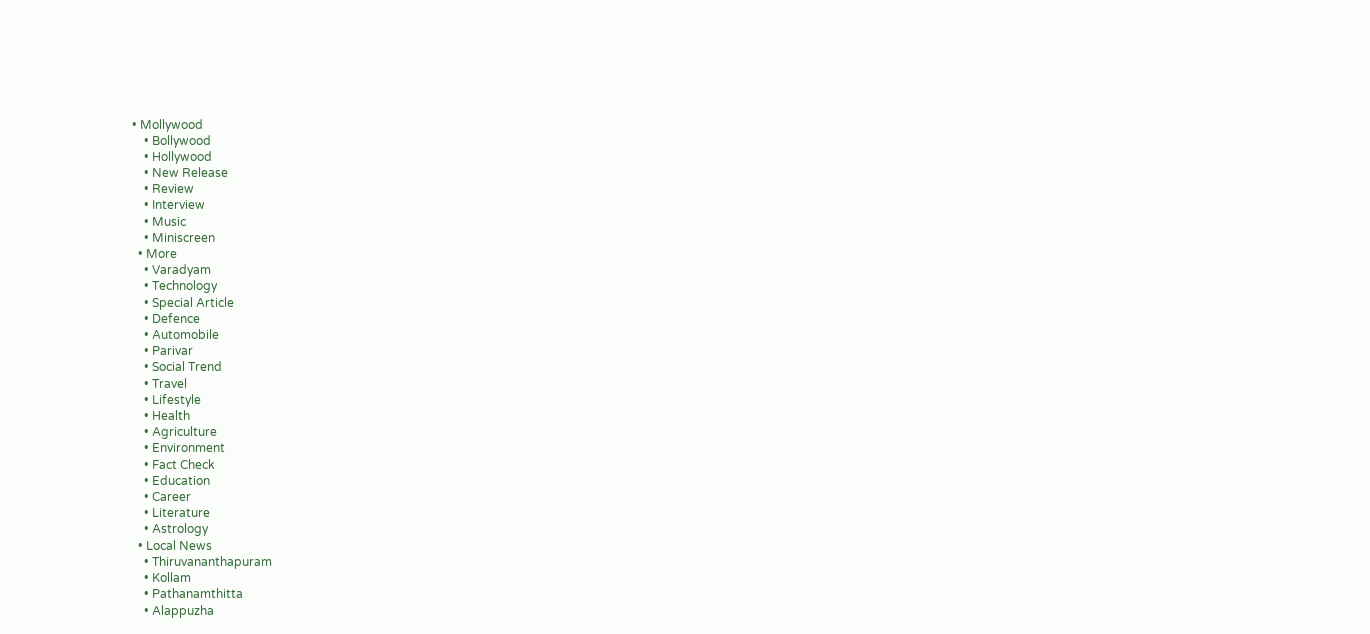• Mollywood
    • Bollywood
    • Hollywood
    • New Release
    • Review
    • Interview
    • Music
    • Miniscreen
  • More
    • Varadyam
    • Technology
    • Special Article
    • Defence
    • Automobile
    • Parivar
    • Social Trend
    • Travel
    • Lifestyle
    • Health
    • Agriculture
    • Environment
    • Fact Check
    • Education
    • Career
    • Literature
    • Astrology
  • Local News
    • Thiruvananthapuram
    • Kollam
    • Pathanamthitta
    • Alappuzha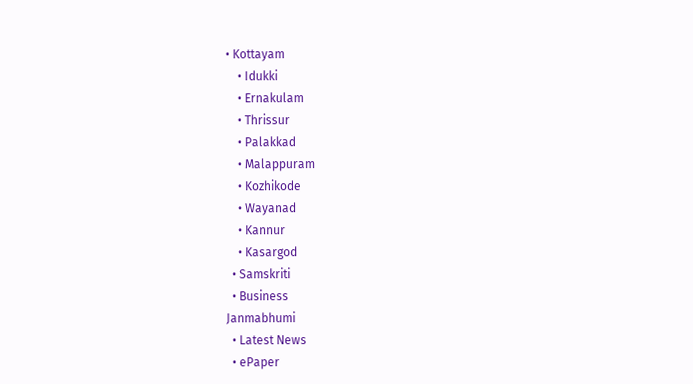• Kottayam
    • Idukki
    • Ernakulam
    • Thrissur
    • Palakkad
    • Malappuram
    • Kozhikode
    • Wayanad
    • Kannur
    • Kasargod
  • Samskriti
  • Business
Janmabhumi
  • Latest News
  • ePaper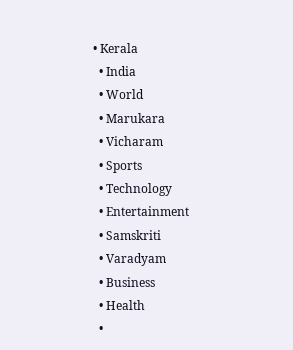• Kerala
  • India
  • World
  • Marukara
  • Vicharam
  • Sports
  • Technology
  • Entertainment
  • Samskriti
  • Varadyam
  • Business
  • Health
  •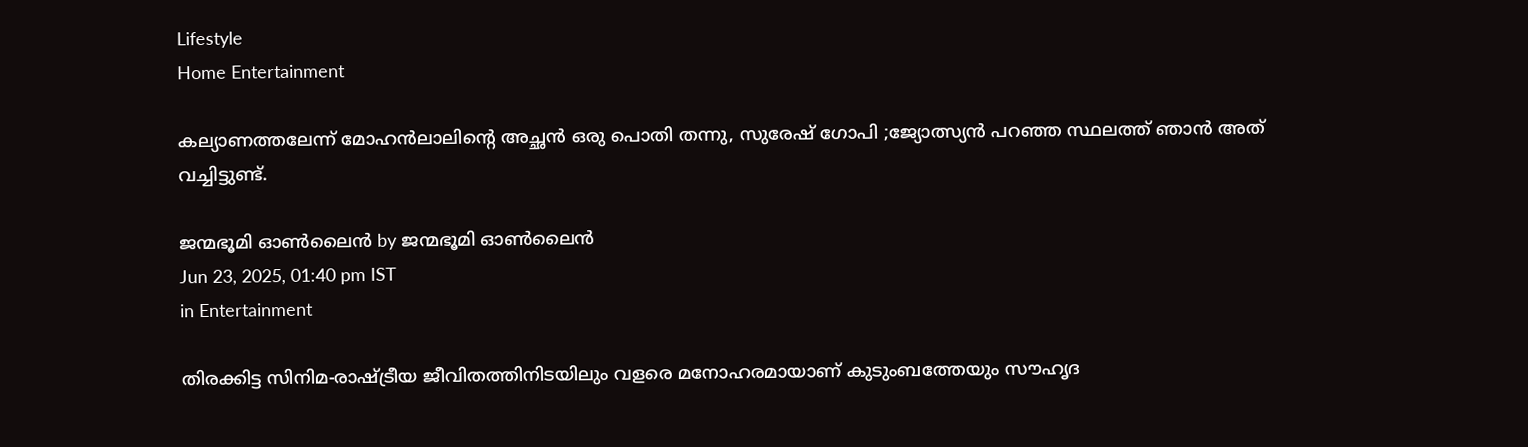Lifestyle
Home Entertainment

കല്യാണത്തലേന്ന് മോഹൻലാലിന്റെ അച്ഛൻ ഒരു പൊതി തന്നു, സുരേഷ് ഗോപി ;ജ്യോത്സ്യൻ പറഞ്ഞ സ്ഥലത്ത് ഞാൻ അത് വച്ചിട്ടുണ്ട്.

ജന്മഭൂമി ഓണ്‍ലൈന്‍ by ജന്മഭൂമി ഓണ്‍ലൈന്‍
Jun 23, 2025, 01:40 pm IST
in Entertainment

തിരക്കിട്ട സിനിമ-രാഷ്‌ട്രീയ ജീവിതത്തിനിടയിലും വളരെ മനോഹരമായാണ് കുടുംബത്തേയും സൗഹൃദ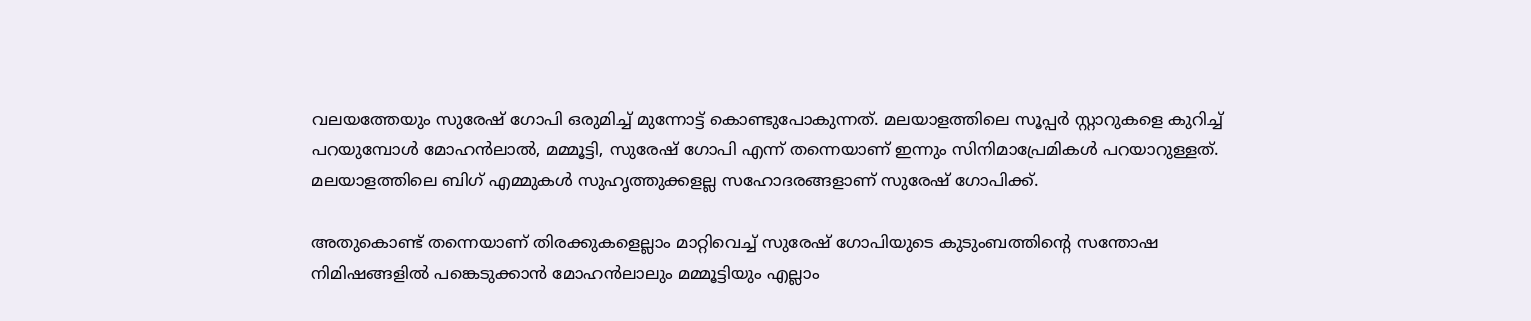വല‌യത്തേയും സുരേഷ് ഗോപി ഒരുമിച്ച് മുന്നോട്ട് കൊണ്ടുപോകുന്നത്. മലയാളത്തിലെ സൂപ്പർ സ്റ്റാറുകളെ കുറിച്ച് പറയുമ്പോൾ മോഹൻലാൽ, മമ്മൂട്ടി, സുരേഷ് ഗോപി എന്ന് തന്നെയാണ് ഇന്നും സിനിമാപ്രേമികൾ പറയാറുള്ളത്. മലയാളത്തിലെ ബിഗ് എമ്മുകൾ സുഹൃത്തുക്കളല്ല സഹോദരങ്ങളാണ് സുരേഷ് ഗോപിക്ക്.

അതുകൊണ്ട് തന്നെയാണ് തിരക്കുകളെല്ലാം മാറ്റിവെച്ച് സുരേഷ് ഗോപിയുടെ കുടുംബത്തിന്റെ സന്തോഷ നിമിഷങ്ങളിൽ പങ്കെടുക്കാൻ മോഹൻലാലും മമ്മൂട്ടിയും എല്ലാം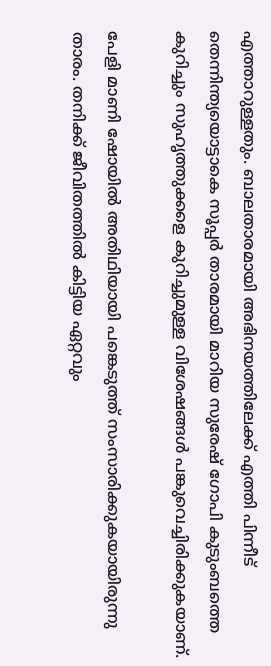എത്താറുള്ളതും. ബാലതാരമായി അഭിനയത്തിലേക്ക് എത്തി പിന്നീട് തെന്നിന്ത്യയൊട്ടാകെ സൂപ്പർ താരമായി മാറിയ സുരേഷ് ഗോപി കുടുംബത്തെ കുറിച്ചും സുഹൃത്തുക്കളെ കുറിച്ചുമുള്ള വിശേഷങ്ങൾ പങ്കുവെച്ചിരിക്കുകയാണ്.

പേളി മാണി ഷോയിൽ അതിഥിയായി പങ്കെടുത്ത് സംസാരിക്കുകയായിരുന്നു താരം. തനിക്ക് ജീവിതത്തിൽ കിട്ടിയ ഏറ്റവും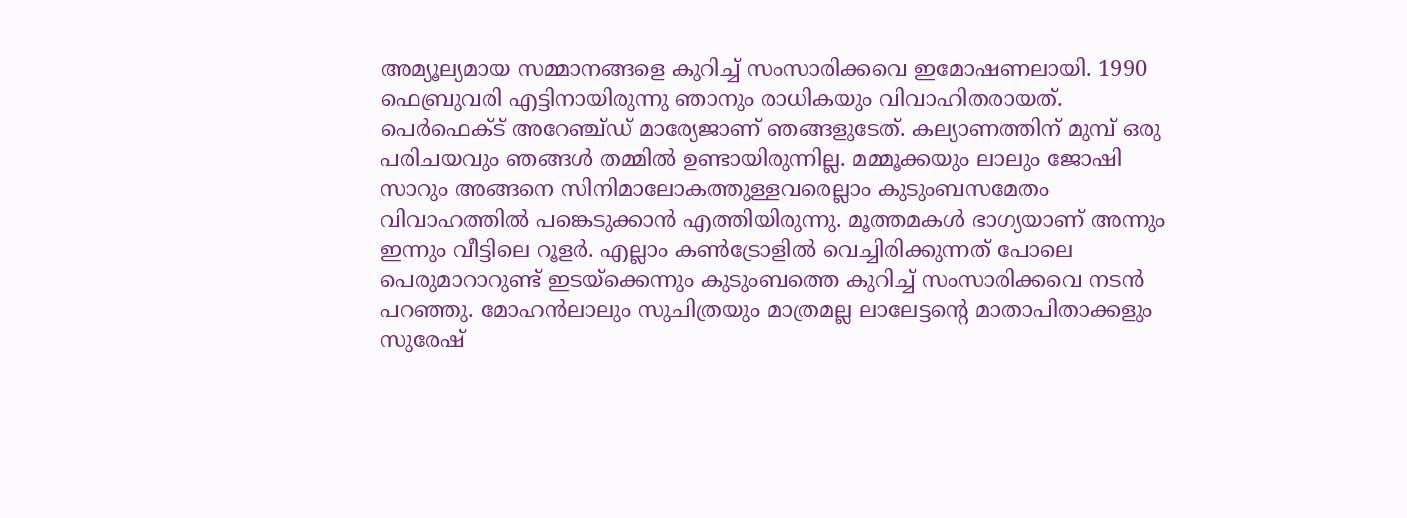അമ്യൂല്യമായ സമ്മാനങ്ങളെ കുറിച്ച് സംസാരിക്കവെ ഇമോഷണലായി. 1990 ഫെബ്രുവരി എട്ടിനായിരുന്നു ഞാനും രാധികയും വിവാഹിതരായത്. പെര്‍ഫെക്ട് അറേഞ്ച്ഡ് മാര്യേജാണ് ഞങ്ങളുടേത്. കല്യാണത്തിന് മുമ്പ് ഒരു പരിചയവും ഞങ്ങൾ തമ്മിൽ ഉണ്ടായിരുന്നില്ല. മമ്മൂക്കയും ലാലും ജോഷി സാറും അങ്ങനെ സിനിമാലോകത്തുള്ളവരെല്ലാം കുടുംബസമേതം വിവാഹത്തിൽ പങ്കെടുക്കാൻ എത്തിയിരുന്നു. മൂത്തമകൾ ഭാഗ്യയാണ് അന്നും ഇന്നും വീട്ടിലെ റൂളർ. എല്ലാം കണ്‍ട്രോളില്‍ വെച്ചിരിക്കുന്നത് പോലെ പെരുമാറാറുണ്ട് ഇടയ്‌ക്കെന്നും കുടുംബത്തെ കുറിച്ച് സംസാരിക്കവെ നടൻ പറഞ്ഞു. മോഹൻലാലും സുചിത്രയും മാത്രമല്ല ലാലേട്ടന്റെ മാതാപിതാക്കളും സുരേഷ്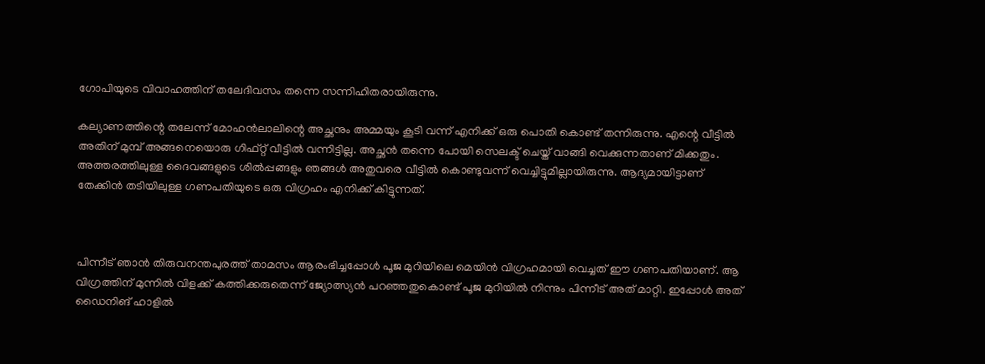ഗോപിയുടെ വിവാഹത്തിന് തലേദിവസം തന്നെ സന്നിഹിതരായിരുന്നു.

കല്യാണത്തിന്റെ തലേന്ന് മോഹന്‍ലാലിന്റെ അച്ഛനും അമ്മയും കൂടി വന്ന് എനിക്ക് ഒരു പൊതി കൊണ്ട് തന്നിരുന്നു. എന്റെ വീട്ടിൽ അതിന് മുമ്പ് അങ്ങനെയൊരു ഗിഫ്റ്റ് വീട്ടില്‍ വന്നിട്ടില്ല. അച്ഛൻ തന്നെ പോയി സെലക്ട് ചെയ്ത് വാങ്ങി വെക്കുന്നതാണ് മിക്കതും. അത്തരത്തിലുള്ള ദൈവങ്ങളുടെ ശിൽപ്പങ്ങളും ഞങ്ങൾ അതുവരെ വീട്ടിൽ കൊണ്ടുവന്ന് വെച്ചിട്ടുമില്ലായിരുന്നു. ആദ്യമായിട്ടാണ് തേക്കിന്‍ തടിയിലുള്ള ഗണപതിയുടെ ഒരു വിഗ്രഹം എനിക്ക് കിട്ടുന്നത്.



പിന്നീട് ഞാൻ തിരുവനന്തപുരത്ത് താമസം ആരംഭിച്ചപ്പോൾ പൂജ മുറിയിലെ മെയിൻ വിഗ്രഹമായി വെച്ചത് ഈ ഗണപതിയാണ്. ആ വിഗ്രത്തിന് മുന്നിൽ വിളക്ക് കത്തിക്കരുതെന്ന് ജ്യോത്സ്യൻ പറഞ്ഞതുകൊണ്ട് പൂജ മുറിയിൽ നിന്നും പിന്നീട് അത് മാറ്റി. ഇപ്പോൾ അത് ഡൈനിങ് ഹാളിൽ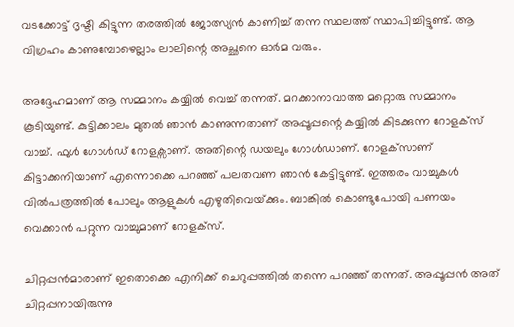വടക്കോട്ട് ദൃഷ്ടി കിട്ടുന്ന തരത്തിൽ ജോത്സ്യൻ കാണിച്ച് തന്ന സ്ഥലത്ത് സ്ഥാപിച്ചിട്ടുണ്ട്. ആ വിഗ്രഹം കാണുമ്പോഴെല്ലാം ലാലിന്റെ അച്ഛനെ ഓർമ വരും.

അദ്ദേഹമാണ് ആ സമ്മാനം കയ്യിൽ വെച്ച് തന്നത്. മറക്കാനാവാത്ത മറ്റൊരു സമ്മാനം കൂടിയുണ്ട്. കുട്ടിക്കാലം മുതൽ ഞാൻ കാണുന്നതാണ് അപ്പൂപ്പന്റെ കയ്യിൽ കിടക്കുന്ന റോളക്സ് വാച്ച്. ഫുൾ ഗോൾ‍ഡ് റോളക്സാണ്. അതിന്റെ ഡയലും ഗോൾഡാണ്. റോളക്‌സാണ് കിട്ടാക്കനിയാണ് എന്നൊക്കെ പറഞ്ഞ് പലതവണ ഞാൻ കേട്ടിട്ടുണ്ട്. ഇത്തരം വാച്ചുകൾ വിൽപത്രത്തിൽ പോലും ആളുകൾ എഴുതിവെയ്‌ക്കും. ബാങ്കില്‍ കൊണ്ടുപോയി പണയം വെക്കാന്‍ പറ്റുന്ന വാച്ചുമാണ് റോളക്സ്.

ചിറ്റപ്പന്‍മാരാണ് ഇതൊക്കെ എനിക്ക് ചെറുപ്പത്തിൽ തന്നെ പറഞ്ഞ് തന്നത്. അപ്പൂപ്പന്‍ അത് ചിറ്റപ്പനായിരുന്നു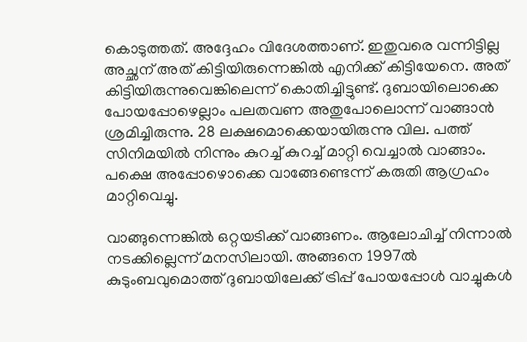കൊടുത്തത്. അദ്ദേഹം വിദേശത്താണ്. ഇതുവരെ വന്നിട്ടില്ല അച്ഛന് അത് കിട്ടിയിരുന്നെങ്കില്‍ എനിക്ക് കിട്ടിയേനെ. അത് കിട്ടിയിരുന്നുവെങ്കിലെന്ന് കൊതിച്ചിട്ടുണ്ട്. ദുബായിലൊക്കെ പോയപ്പോഴെല്ലാം പലതവണ അതുപോലൊന്ന് വാങ്ങാന്‍ ശ്രമിച്ചിരുന്നു. 28 ലക്ഷമൊക്കെയായിരുന്നു വില. പത്ത് സിനിമയിൽ നിന്നും കുറച്ച് കുറച്ച് മാറ്റി വെച്ചാൽ വാങ്ങാം. പക്ഷെ അപ്പോഴൊക്കെ വാങ്ങേണ്ടെന്ന് കരുതി ആഗ്രഹം മാറ്റിവെച്ചു.

വാങ്ങുന്നെങ്കില്‍ ഒറ്റയടിക്ക് വാങ്ങണം. ആലോചിച്ച് നിന്നാല്‍ നടക്കില്ലെന്ന് മനസിലായി. അങ്ങനെ 1997ൽ കുടുംബവുമൊത്ത് ദുബായിലേക്ക് ട്രിപ്പ് പോയപ്പോൾ വാച്ചുകൾ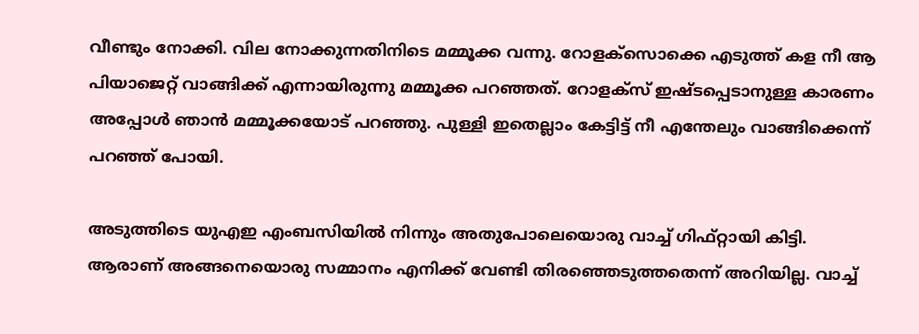വീണ്ടും നോക്കി. വില നോക്കുന്നതിനിടെ മമ്മൂക്ക വന്നു. റോളക്‌സൊക്കെ എടുത്ത് കള നീ ആ പിയാജെറ്റ് വാങ്ങിക്ക് എന്നായിരുന്നു മമ്മൂക്ക പറഞ്ഞത്. റോളക്സ് ഇഷ്ടപ്പെടാനുള്ള കാരണം അപ്പോൾ ഞാൻ മമ്മൂക്കയോട് പറഞ്ഞു. പുള്ളി ഇതെല്ലാം കേട്ടിട്ട് നീ എന്തേലും വാങ്ങിക്കെന്ന് പറഞ്ഞ് പോയി.

അടുത്തിടെ യുഎഇ എംബസിയില്‍ നിന്നും അതുപോലെയൊരു വാച്ച് ഗിഫ്റ്റായി കിട്ടി. ആരാണ് അങ്ങനെയൊരു സമ്മാനം എനിക്ക് വേണ്ടി തിരഞ്ഞെടുത്തതെന്ന് അറിയില്ല. വാച്ച്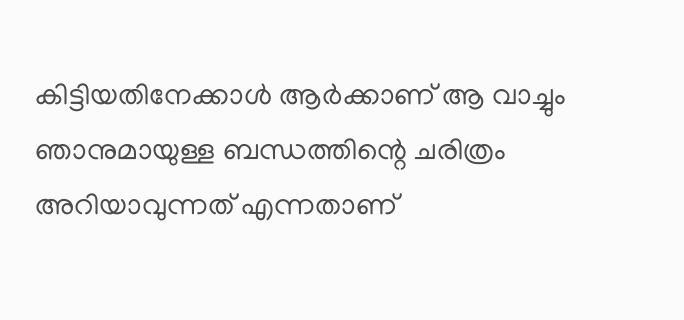കിട്ടിയതിനേക്കാൾ ആർക്കാണ് ആ വാച്ചും ഞാനുമായുള്ള ബന്ധത്തിന്റെ ചരിത്രം അറിയാവുന്നത് എന്നതാണ്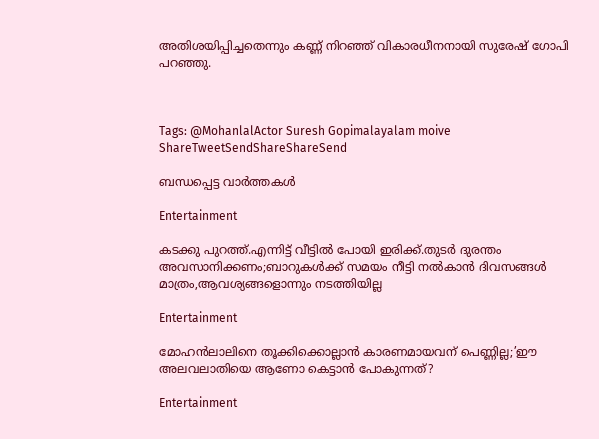അതിശയിപ്പിച്ചതെന്നും കണ്ണ് നിറഞ്ഞ് വികാരധീനനായി സുരേഷ് ഗോപി പറഞ്ഞു.



Tags: @MohanlalActor Suresh Gopimalayalam moive
ShareTweetSendShareShareSend

ബന്ധപ്പെട്ട വാര്‍ത്തകള്‍

Entertainment

കടക്കു പുറത്ത്.എന്നിട്ട് വീട്ടിൽ പോയി ഇരിക്ക്.തുടർ ദുരന്തം അവസാനിക്കണം;ബാറുകൾക്ക് സമയം നീട്ടി നൽകാൻ ദിവസങ്ങൾ മാത്രം,ആവശ്യങ്ങളൊന്നും നടത്തിയില്ല

Entertainment

മോഹന്‍ലാലിനെ തൂക്കിക്കൊല്ലാന്‍ കാരണമായവന് പെണ്ണില്ല;’ഈ അലവലാതിയെ ആണോ കെട്ടാന്‍ പോകുന്നത്?

Entertainment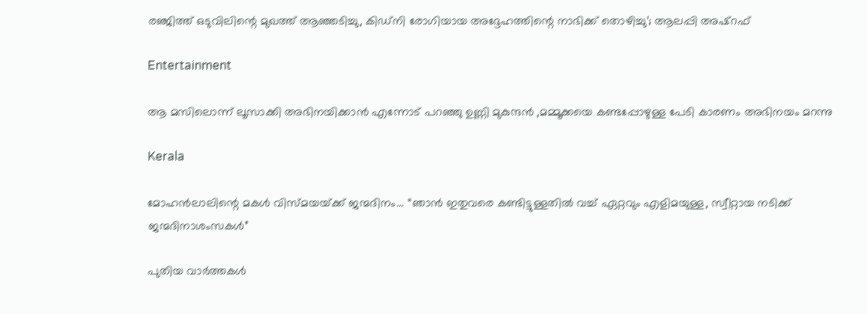രഞ്ജിത്ത് ഒടുവിലിന്റെ മുഖത്ത് ആഞ്ഞടിച്ചു, കിഡ്‌നി രോഗിയായ അദ്ദേഹത്തിന്റെ നാഭിക്ക് തൊഴിച്ചു’; ആലപ്പി അഷ്‌റഫ്

Entertainment

ആ മസിലൊന്ന് ലൂസാക്കി അഭിനയിക്കാൻ എന്നോട് പറഞ്ഞു ഉണ്ണി മുകുന്ദൻ ,മമ്മൂക്കയെ കണ്ടപ്പോഴുള്ള പേടി കാരണം അഭിനയം മറന്നു

Kerala

മോഹന്‍ലാലിന്റെ മകള്‍ വിസ്മയയ്‌ക്ക് ജന്മദിനം… “ഞാൻ ഇതുവരെ കണ്ടിട്ടുള്ളതിൽ വച്ച് ഏറ്റവും എളിമയുള്ള, സ്വീറ്റായ നടിക്ക് ജന്മദിനാശംസകൾ”

പുതിയ വാര്‍ത്തകള്‍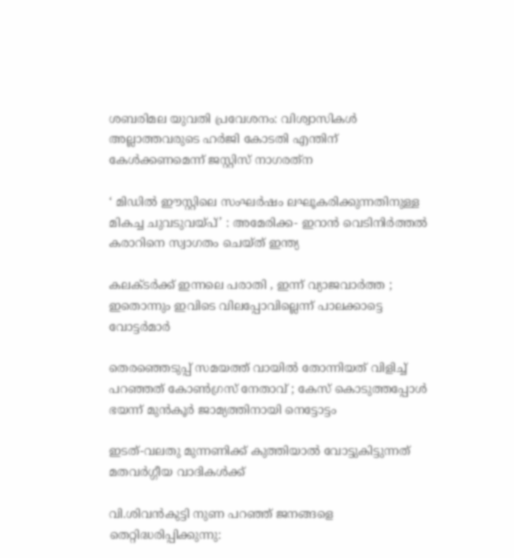ശബരിമല യുവതി പ്രവേശനം: വിശ്വാസികള്‍ അല്ലാത്തവരുടെ ഹര്‍ജി കോടതി എന്തിന് കേള്‍ക്കണമെന്ന് ജസ്റ്റിസ് നാഗരത്‌ന

‘ മിഡിൽ ഈസ്റ്റിലെ സംഘർഷം ലഘൂകരിക്കുന്നതിനുള്ള മികച്ച ചുവടുവയ്‌പ്’ : അമേരിക്ക- ഇറാൻ വെടിനിർത്തൽ കരാറിനെ സ്വാഗതം ചെയ്ത് ഇന്ത്യ

കലക്ടർക്ക് ഇന്നലെ പരാതി , ഇന്ന് വ്യാജവാർത്ത ; ഇതൊന്നും ഇവിടെ വിലപ്പോവില്ലെന്ന് പാലക്കാട്ടെ വോട്ടർമാർ

തെരഞ്ഞെടുപ്പ് സമയത്ത് വായിൽ തോന്നിയത് വിളിച്ച് പറഞ്ഞത് കോൺഗ്രസ് നേതാവ് ; കേസ് കൊടുത്തപ്പോൾ ഭയന്ന് മുൻകൂർ ജാമ്യത്തിനായി നെട്ടോട്ടം

ഇടത്-വലതു മുന്നണിക്ക് കുത്തിയാൽ വോട്ടുകിട്ടുന്നത് മതവർഗ്ഗീയ വാദികൾക്ക്

വി.ശിവന്‍കുട്ടി നുണ പറഞ്ഞ് ജനങ്ങളെ തെറ്റിദ്ധരിപ്പിക്കുന്നു: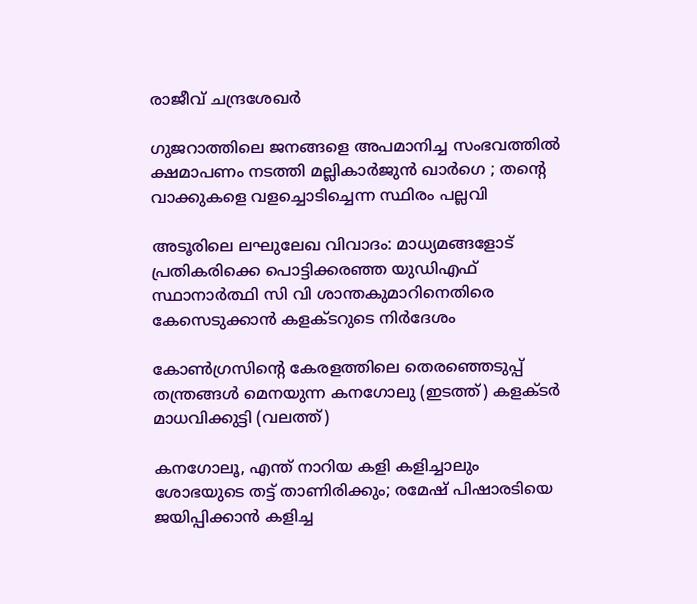രാജീവ് ചന്ദ്രശേഖര്‍

ഗുജറാത്തിലെ ജനങ്ങളെ അപമാനിച്ച സംഭവത്തിൽ ക്ഷമാപണം നടത്തി മല്ലികാർജുൻ ഖാർഗെ ; തന്റെ വാക്കുകളെ വളച്ചൊടിച്ചെന്ന സ്ഥിരം പല്ലവി

അടൂരിലെ ലഘുലേഖ വിവാദം: മാധ്യമങ്ങളോട് പ്രതികരിക്കെ പൊട്ടിക്കരഞ്ഞ യുഡിഎഫ് സ്ഥാനാര്‍ത്ഥി സി വി ശാന്തകുമാറിനെതിരെ കേസെടുക്കാന്‍ കളക്ടറുടെ നിര്‍ദേശം

കോണ്‍ഗ്രസിന്‍റെ കേരളത്തിലെ തെരഞ്ഞെടുപ്പ് തന്ത്രങ്ങള്‍ മെനയുന്ന കനഗോലു (ഇടത്ത്) കളക്ടര്‍ മാധവിക്കുട്ടി (വലത്ത്)

കനഗോലൂ, എന്ത് നാറിയ കളി കളിച്ചാലും ശോഭയുടെ തട്ട് താണിരിക്കും; രമേഷ് പിഷാരടിയെ ജയിപ്പിക്കാന്‍ കളിച്ച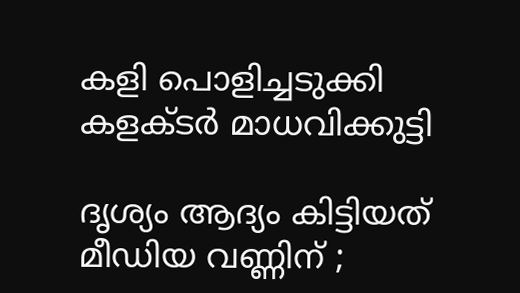കളി പൊളിച്ചടുക്കി കളക്ടര്‍ മാധവിക്കുട്ടി

ദൃശ്യം ആദ്യം കിട്ടിയത് മീഡിയ വണ്ണിന് ;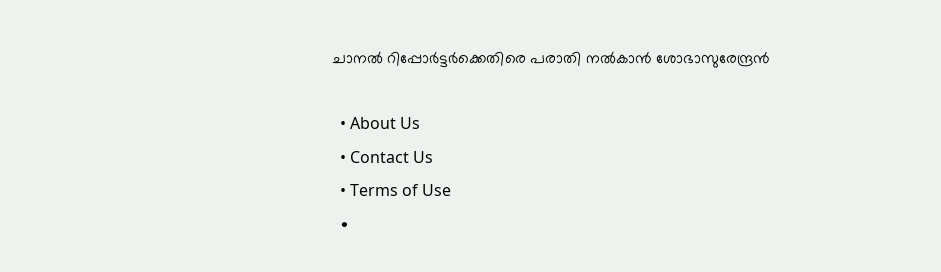ചാനൽ റിപ്പോർട്ടർക്കെതിരെ പരാതി നൽകാൻ ശോഭാസുരേന്ദ്രൻ

  • About Us
  • Contact Us
  • Terms of Use
  •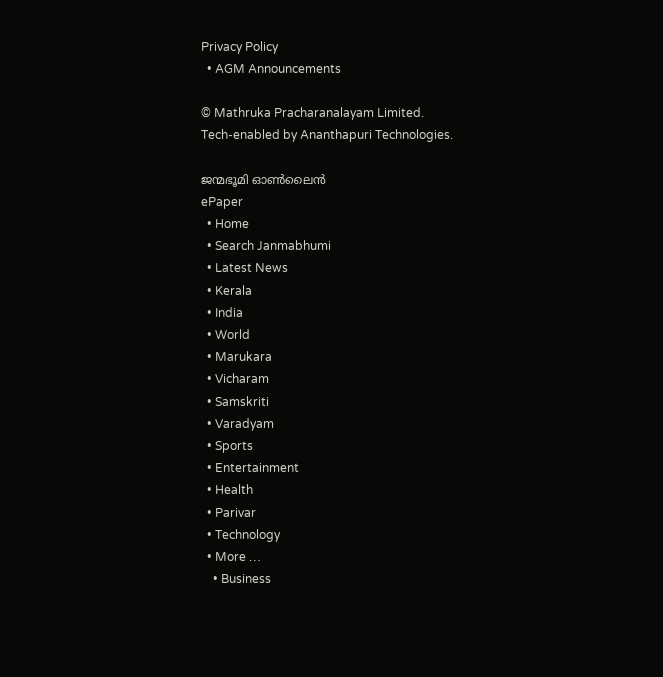Privacy Policy
  • AGM Announcements

© Mathruka Pracharanalayam Limited.
Tech-enabled by Ananthapuri Technologies.

ജന്മഭൂമി ഓണ്‍ലൈന്‍
ePaper
  • Home
  • Search Janmabhumi
  • Latest News
  • Kerala
  • India
  • World
  • Marukara
  • Vicharam
  • Samskriti
  • Varadyam
  • Sports
  • Entertainment
  • Health
  • Parivar
  • Technology
  • More …
    • Business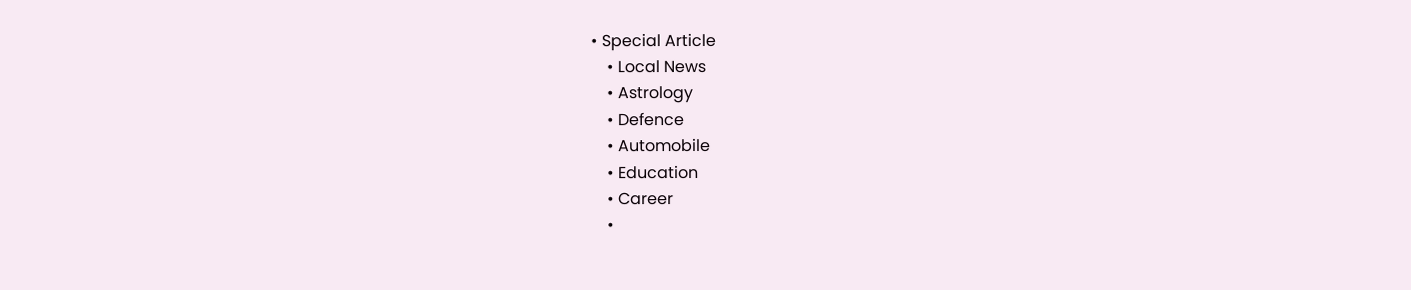• Special Article
    • Local News
    • Astrology
    • Defence
    • Automobile
    • Education
    • Career
    •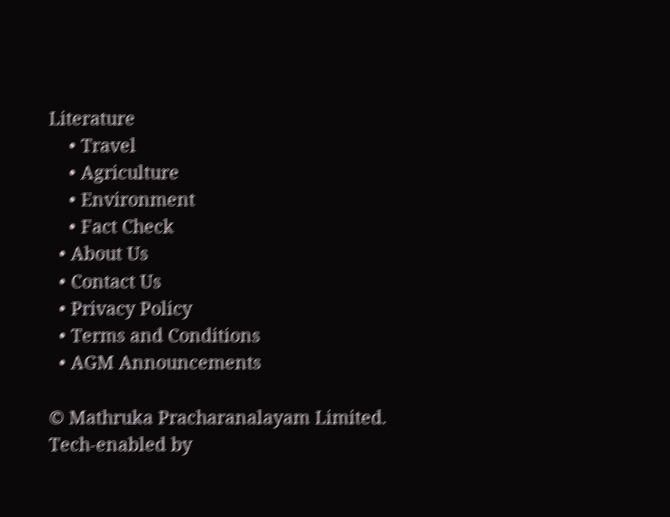Literature
    • Travel
    • Agriculture
    • Environment
    • Fact Check
  • About Us
  • Contact Us
  • Privacy Policy
  • Terms and Conditions
  • AGM Announcements

© Mathruka Pracharanalayam Limited.
Tech-enabled by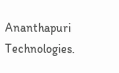Ananthapuri Technologies.